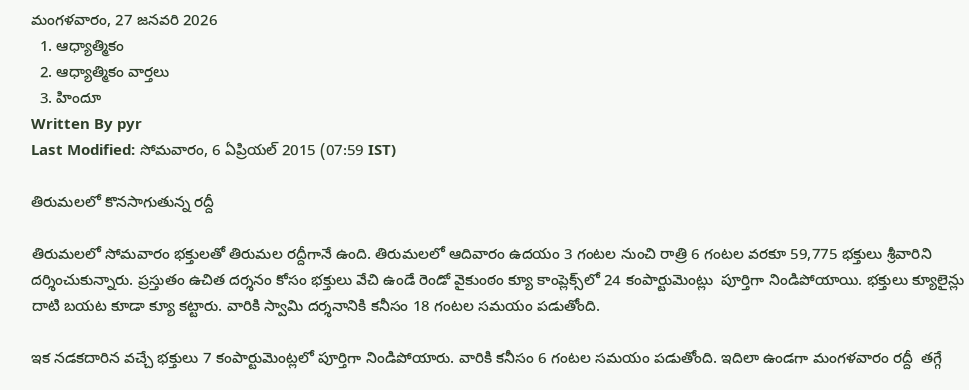మంగళవారం, 27 జనవరి 2026
  1. ఆధ్యాత్మికం
  2. ఆధ్యాత్మికం వార్తలు
  3. హిందూ
Written By pyr
Last Modified: సోమవారం, 6 ఏప్రియల్ 2015 (07:59 IST)

తిరుమలలో కొనసాగుతున్న రద్దీ

తిరుమలలో సోమవారం భక్తులతో తిరుమల రద్దీగానే ఉంది. తిరుమలలో ఆదివారం ఉదయం 3 గంటల నుంచి రాత్రి 6 గంటల వరకూ 59,775 భక్తులు శ్రీవారిని దర్శించుకున్నారు. ప్రస్తుతం ఉచిత దర్శనం కోసం భక్తులు వేచి ఉండే రెండో వైకుంఠం క్యూ కాంప్లెక్స్‌లో 24 కంపార్టుమెంట్లు  పూర్తిగా నిండిపోయాయి. భక్తులు క్యూలైన్లు దాటి బయట కూడా క్యూ కట్టారు. వారికి స్వామి దర్శనానికి కనీసం 18 గంటల సమయం పడుతోంది.

ఇక నడకదారిన వచ్చే భక్తులు 7 కంపార్టుమెంట్లలో పూర్తిగా నిండిపోయారు. వారికి కనీసం 6 గంటల సమయం పడుతోంది. ఇదిలా ఉండగా మంగళవారం రద్దీ  తగ్గే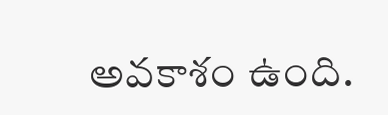అవకాశం ఉంది.